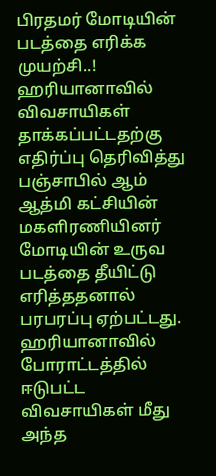பிரதமர் மோடியின் படத்தை எரிக்க முயற்சி..!
ஹரியானாவில் விவசாயிகள் தாக்கப்பட்டதற்கு எதிர்ப்பு தெரிவித்து பஞ்சாபில் ஆம் ஆத்மி கட்சியின் மகளிரணியினர் மோடியின் உருவ படத்தை தீயிட்டு எரித்ததனால் பரபரப்பு ஏற்பட்டது.
ஹரியானாவில் போராட்டத்தில் ஈடுபட்ட விவசாயிகள் மீது அந்த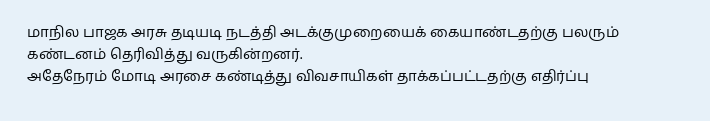மாநில பாஜக அரசு தடியடி நடத்தி அடக்குமுறையைக் கையாண்டதற்கு பலரும் கண்டனம் தெரிவித்து வருகின்றனர்.
அதேநேரம் மோடி அரசை கண்டித்து விவசாயிகள் தாக்கப்பட்டதற்கு எதிர்ப்பு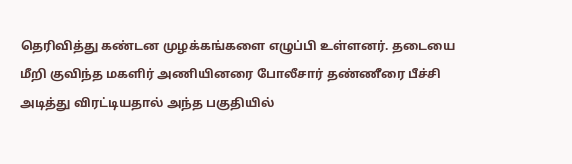தெரிவித்து கண்டன முழக்கங்களை எழுப்பி உள்ளனர். தடையை மீறி குவிந்த மகளிர் அணியினரை போலீசார் தண்ணீரை பீச்சி அடித்து விரட்டியதால் அந்த பகுதியில்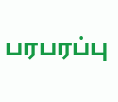பரபரப்பு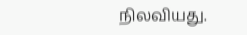நிலவியது.